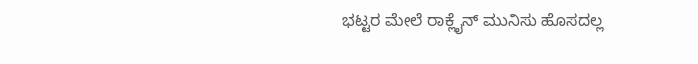ಭಟ್ಟರ ಮೇಲೆ ರಾಕ್ಲೈನ್ ಮುನಿಸು ಹೊಸದಲ್ಲ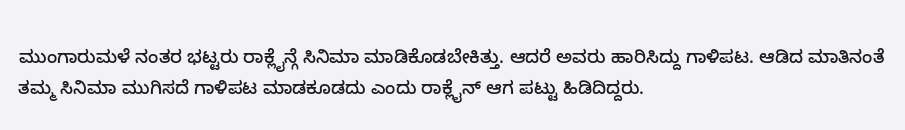ಮುಂಗಾರುಮಳೆ ನಂತರ ಭಟ್ಟರು ರಾಕ್ಲೈನ್ಗೆ ಸಿನಿಮಾ ಮಾಡಿಕೊಡಬೇಕಿತ್ತು. ಆದರೆ ಅವರು ಹಾರಿಸಿದ್ದು ಗಾಳಿಪಟ. ಆಡಿದ ಮಾತಿನಂತೆ ತಮ್ಮ ಸಿನಿಮಾ ಮುಗಿಸದೆ ಗಾಳಿಪಟ ಮಾಡಕೂಡದು ಎಂದು ರಾಕ್ಲೈನ್ ಆಗ ಪಟ್ಟು ಹಿಡಿದಿದ್ದರು.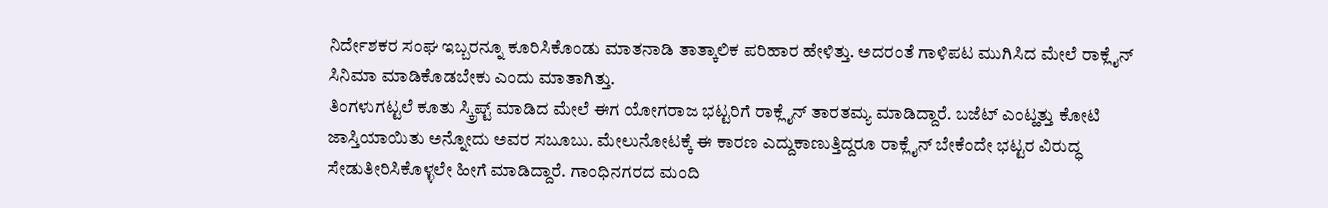ನಿರ್ದೇಶಕರ ಸಂಘ ಇಬ್ಬರನ್ನೂ ಕೂರಿಸಿಕೊಂಡು ಮಾತನಾಡಿ ತಾತ್ಕಾಲಿಕ ಪರಿಹಾರ ಹೇಳಿತ್ತು. ಅದರಂತೆ ಗಾಳಿಪಟ ಮುಗಿಸಿದ ಮೇಲೆ ರಾಕ್ಲೈನ್ ಸಿನಿಮಾ ಮಾಡಿಕೊಡಬೇಕು ಎಂದು ಮಾತಾಗಿತ್ತು.
ತಿಂಗಳುಗಟ್ಟಲೆ ಕೂತು ಸ್ಕ್ರಿಪ್ಟ್ ಮಾಡಿದ ಮೇಲೆ ಈಗ ಯೋಗರಾಜ ಭಟ್ಟರಿಗೆ ರಾಕ್ಲೈನ್ ತಾರತಮ್ಯ ಮಾಡಿದ್ದಾರೆ. ಬಜೆಟ್ ಎಂಟ್ಹತ್ತು ಕೋಟಿ ಜಾಸ್ತಿಯಾಯಿತು ಅನ್ನೋದು ಅವರ ಸಬೂಬು. ಮೇಲುನೋಟಕ್ಕೆ ಈ ಕಾರಣ ಎದ್ದುಕಾಣುತ್ತಿದ್ದರೂ ರಾಕ್ಲೈನ್ ಬೇಕೆಂದೇ ಭಟ್ಟರ ವಿರುದ್ಧ ಸೇಡುತೀರಿಸಿಕೊಳ್ಳಲೇ ಹೀಗೆ ಮಾಡಿದ್ದಾರೆ. ಗಾಂಧಿನಗರದ ಮಂದಿ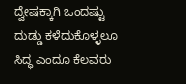ದ್ವೇಷಕ್ಕಾಗಿ ಒಂದಷ್ಟು ದುಡ್ಡು ಕಳೆದುಕೊಳ್ಳಲೂ ಸಿದ್ಧ ಎಂದೂ ಕೆಲವರು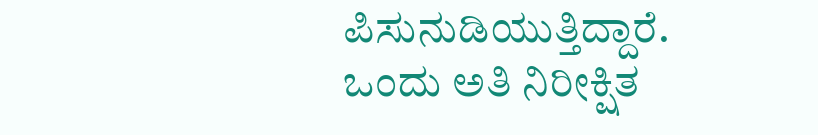ಪಿಸುನುಡಿಯುತ್ತಿದ್ದಾರೆ. ಒಂದು ಅತಿ ನಿರೀಕ್ಷಿತ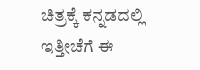ಚಿತ್ರಕ್ಕೆ ಕನ್ನಡದಲ್ಲಿ ಇತ್ತೀಚೆಗೆ ಈ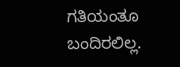ಗತಿಯಂತೂ ಬಂದಿರಲಿಲ್ಲ.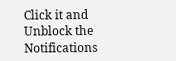Click it and Unblock the Notifications